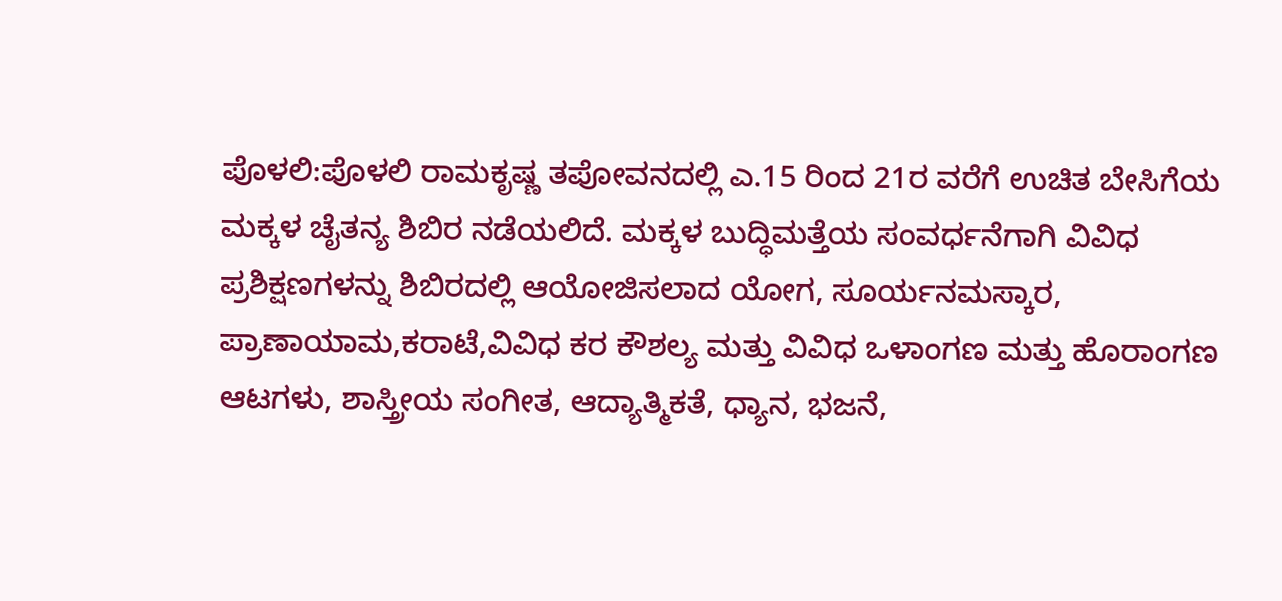ಪೊಳಲಿ:ಪೊಳಲಿ ರಾಮಕೃಷ್ಣ ತಪೋವನದಲ್ಲಿ ಎ.15 ರಿಂದ 21ರ ವರೆಗೆ ಉಚಿತ ಬೇಸಿಗೆಯ ಮಕ್ಕಳ ಚೈತನ್ಯ ಶಿಬಿರ ನಡೆಯಲಿದೆ. ಮಕ್ಕಳ ಬುದ್ಧಿಮತ್ತೆಯ ಸಂವರ್ಧನೆಗಾಗಿ ವಿವಿಧ ಪ್ರಶಿಕ್ಷಣಗಳನ್ನು ಶಿಬಿರದಲ್ಲಿ ಆಯೋಜಿಸಲಾದ ಯೋಗ, ಸೂರ್ಯನಮಸ್ಕಾರ, ಪ್ರಾಣಾಯಾಮ,ಕರಾಟೆ,ವಿವಿಧ ಕರ ಕೌಶಲ್ಯ ಮತ್ತು ವಿವಿಧ ಒಳಾಂಗಣ ಮತ್ತು ಹೊರಾಂಗಣ ಆಟಗಳು, ಶಾಸ್ತ್ರೀಯ ಸಂಗೀತ, ಆದ್ಯಾತ್ಮಿಕತೆ, ಧ್ಯಾನ, ಭಜನೆ,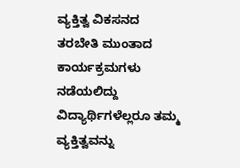ವ್ಯಕ್ತಿತ್ವ ವಿಕಸನದ ತರಬೇತಿ ಮುಂತಾದ ಕಾರ್ಯಕ್ರಮಗಳು ನಡೆಯಲಿದ್ದು ವಿದ್ಯಾರ್ಥಿಗಳೆಲ್ಲರೂ ತಮ್ಮ ವ್ಯಕ್ತಿತ್ವವನ್ನು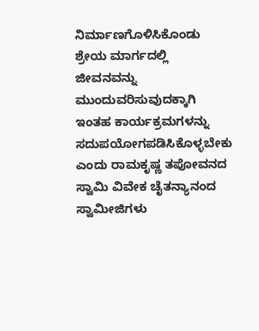ನಿರ್ಮಾಣಗೊಳಿಸಿಕೊಂಡು ಶ್ರೇಯ ಮಾರ್ಗದಲ್ಲಿ ಜೀವನವನ್ನು ಮುಂದುವರಿಸುವುದಕ್ಕಾಗಿ ಇಂತಹ ಕಾರ್ಯಕ್ರಮಗಳನ್ನು ಸದುಪಯೋಗಪಡಿಸಿಕೊಳ್ಳಬೇಕು ಎಂದು ರಾಮಕೃಷ್ಣ ತಪೋವನದ ಸ್ವಾಮಿ ವಿವೇಕ ಚೈತನ್ಯಾನಂದ ಸ್ವಾಮೀಜಿಗಳು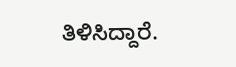ತಿಳಿಸಿದ್ದಾರೆ.